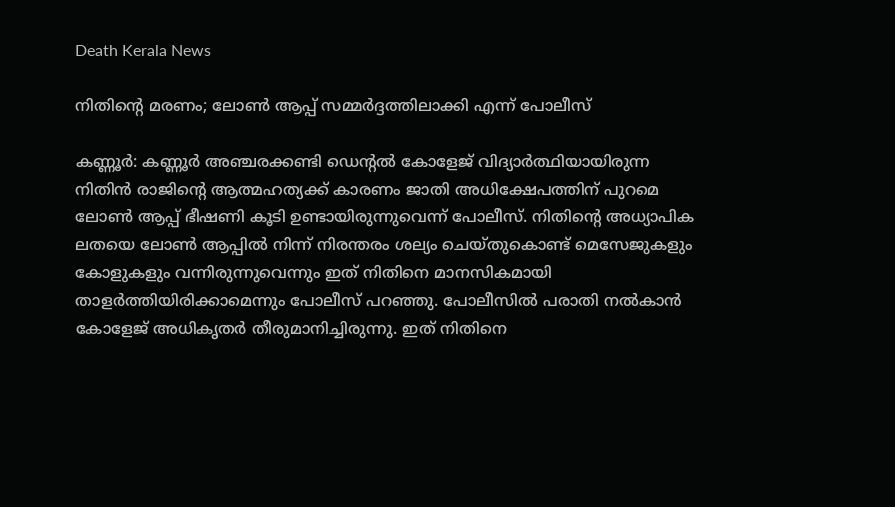Death Kerala News

നിതിൻ്റെ മരണം; ലോൺ ആപ്പ് സമ്മർദ്ദത്തിലാക്കി എന്ന് പോലീസ്

കണ്ണൂര്‍: കണ്ണൂര്‍ അഞ്ചരക്കണ്ടി ഡെൻ്റൽ കോളേജ് വിദ്യാര്‍ത്ഥിയായിരുന്ന നിതിന്‍ രാജിന്റെ ആത്മഹത്യക്ക് കാരണം ജാതി അധിക്ഷേപത്തിന് പുറമെ ലോണ്‍ ആപ്പ് ഭീഷണി കൂടി ഉണ്ടായിരുന്നുവെന്ന് പോലീസ്. നിതിന്റെ അധ്യാപിക ലതയെ ലോണ്‍ ആപ്പില്‍ നിന്ന് നിരന്തരം ശല്യം ചെയ്തുകൊണ്ട് മെസേജുകളും കോളുകളും വന്നിരുന്നുവെന്നും ഇത് നിതിനെ മാനസികമായി താളര്‍ത്തിയിരിക്കാമെന്നും പോലീസ് പറഞ്ഞു. പോലീസില്‍ പരാതി നല്‍കാന്‍ കോളേജ് അധികൃതര്‍ തീരുമാനിച്ചിരുന്നു. ഇത് നിതിനെ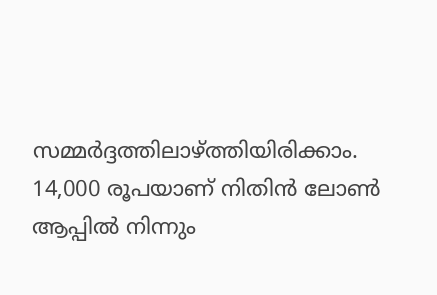സമ്മര്‍ദ്ദത്തിലാഴ്ത്തിയിരിക്കാം. 14,000 രൂപയാണ് നിതിന്‍ ലോണ്‍ ആപ്പില്‍ നിന്നും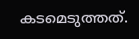കടമെടുത്തത്.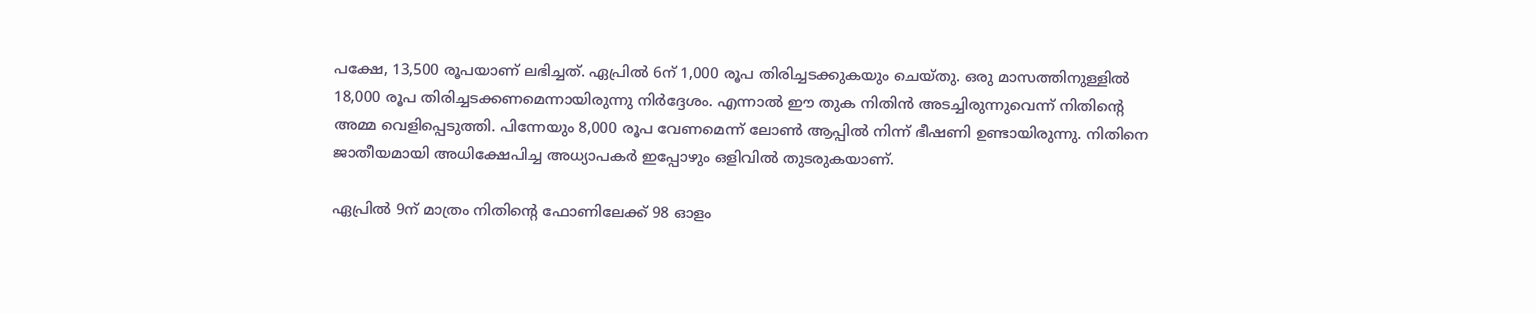പക്ഷേ, 13,500 രൂപയാണ് ലഭിച്ചത്. ഏപ്രില്‍ 6ന് 1,000 രൂപ തിരിച്ചടക്കുകയും ചെയ്തു. ഒരു മാസത്തിനുള്ളില്‍ 18,000 രൂപ തിരിച്ചടക്കണമെന്നായിരുന്നു നിര്‍ദ്ദേശം. എന്നാല്‍ ഈ തുക നിതിന്‍ അടച്ചിരുന്നുവെന്ന് നിതിന്റെ അമ്മ വെളിപ്പെടുത്തി. പിന്നേയും 8,000 രൂപ വേണമെന്ന് ലോണ്‍ ആപ്പില്‍ നിന്ന് ഭീഷണി ഉണ്ടായിരുന്നു. നിതിനെ ജാതീയമായി അധിക്ഷേപിച്ച അധ്യാപകര്‍ ഇപ്പോഴും ഒളിവില്‍ തുടരുകയാണ്.

ഏപ്രില്‍ 9ന് മാത്രം നിതിന്റെ ഫോണിലേക്ക് 98 ഓളം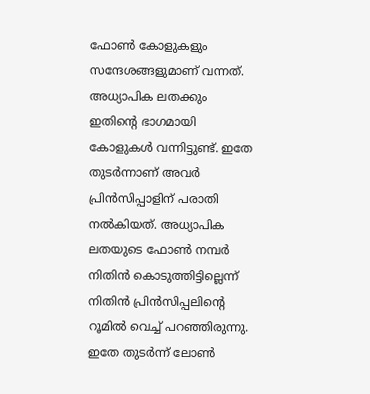ഫോണ്‍ കോളുകളും സന്ദേശങ്ങളുമാണ് വന്നത്. അധ്യാപിക ലതക്കും ഇതിന്റെ ഭാഗമായി കോളുകള്‍ വന്നിട്ടുണ്ട്. ഇതേ തുടര്‍ന്നാണ് അവര്‍ പ്രിന്‍സിപ്പാളിന് പരാതി നല്‍കിയത്. അധ്യാപിക ലതയുടെ ഫോണ്‍ നമ്പര്‍ നിതിന്‍ കൊടുത്തിട്ടില്ലെന്ന് നിതിന്‍ പ്രിന്‍സിപ്പലിന്റെ റൂമില്‍ വെച്ച് പറഞ്ഞിരുന്നു. ഇതേ തുടര്‍ന്ന് ലോണ്‍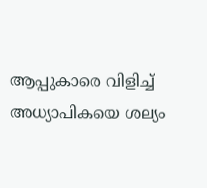ആപ്പുകാരെ വിളിച്ച് അധ്യാപികയെ ശല്യം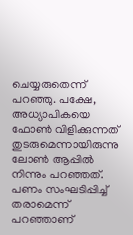ചെയ്യരുതെന്ന് പറഞ്ഞു. പക്ഷേ, അധ്യാപികയെ ഫോണ്‍ വിളിക്കുന്നത് തുടരുമെന്നായിരുന്നു ലോണ്‍ ആപ്പില്‍ നിന്നും പറഞ്ഞത്. പണം സംഘടിപ്പിച്ച് തരാമെന്ന് പറഞ്ഞാണ്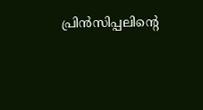പ്രിന്‍സിപ്പലിന്റെ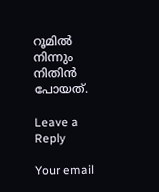റൂമില്‍ നിന്നും നിതിന്‍ പോയത്.

Leave a Reply

Your email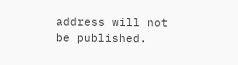address will not be published.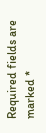Required fields are marked *